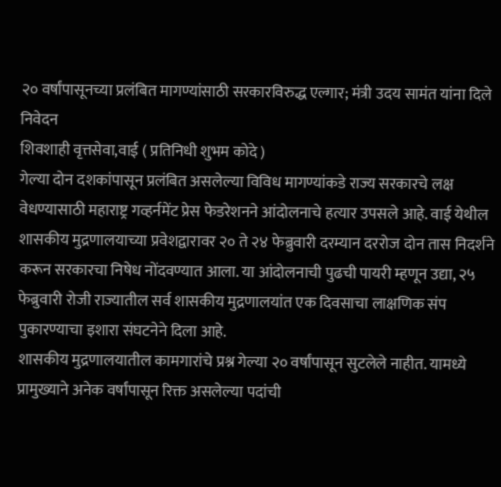२० वर्षांपासूनच्या प्रलंबित मागण्यांसाठी सरकारविरुद्ध एल्गार; मंत्री उदय सामंत यांना दिले निवेदन
शिवशाही वृत्तसेवा,वाई ( प्रतिनिधी शुभम कोदे )
गेल्या दोन दशकांपासून प्रलंबित असलेल्या विविध मागण्यांकडे राज्य सरकारचे लक्ष वेधण्यासाठी महाराष्ट्र गव्हर्नमेंट प्रेस फेडरेशनने आंदोलनाचे हत्यार उपसले आहे. वाई येथील शासकीय मुद्रणालयाच्या प्रवेशद्वारावर २० ते २४ फेब्रुवारी दरम्यान दररोज दोन तास निदर्शने करून सरकारचा निषेध नोंदवण्यात आला. या आंदोलनाची पुढची पायरी म्हणून उद्या, २५ फेब्रुवारी रोजी राज्यातील सर्व शासकीय मुद्रणालयांत एक दिवसाचा लाक्षणिक संप पुकारण्याचा इशारा संघटनेने दिला आहे.
शासकीय मुद्रणालयातील कामगारांचे प्रश्न गेल्या २० वर्षांपासून सुटलेले नाहीत. यामध्ये प्रामुख्याने अनेक वर्षांपासून रिक्त असलेल्या पदांची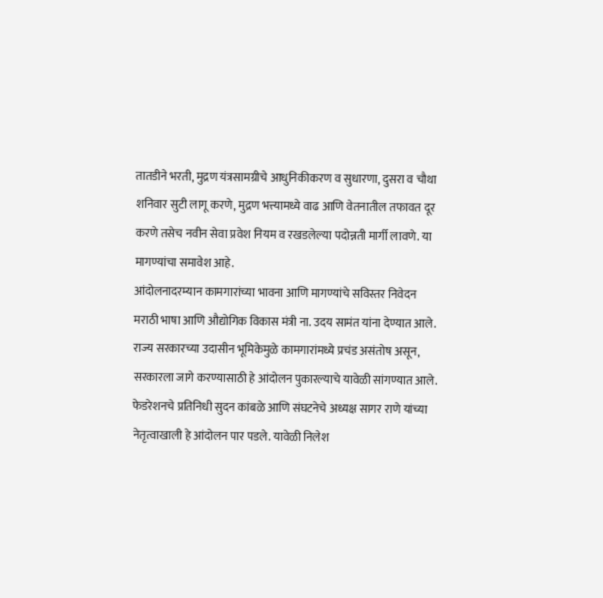तातडीने भरती, मुद्रण यंत्रसामग्रीचे आधुनिकीकरण व सुधारणा, दुसरा व चौथा शनिवार सुटी लागू करणे, मुद्रण भत्त्यामध्ये वाढ आणि वेतनातील तफावत दूर करणे तसेच नवीन सेवा प्रवेश नियम व रखडलेल्या पदोन्नती मार्गी लावणे. या मागण्यांचा समावेश आहे.
आंदोलनादरम्यान कामगारांच्या भावना आणि मागण्यांचे सविस्तर निवेदन मराठी भाषा आणि औद्योगिक विकास मंत्री ना. उदय सामंत यांना देण्यात आले. राज्य सरकारच्या उदासीन भूमिकेमुळे कामगारांमध्ये प्रचंड असंतोष असून, सरकारला जागे करण्यासाठी हे आंदोलन पुकारल्याचे यावेळी सांगण्यात आले.
फेडरेशनचे प्रतिनिधी सुदन कांबळे आणि संघटनेचे अध्यक्ष सागर राणे यांच्या नेतृत्वाखाली हे आंदोलन पार पडले. यावेळी निलेश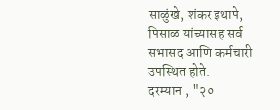साळुंखे, शंकर इथापे, पिसाळ यांच्यासह सर्व सभासद आणि कर्मचारी उपस्थित होते.
दरम्यान , "२०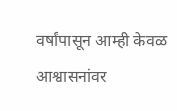वर्षांपासून आम्ही केवळ आश्वासनांवर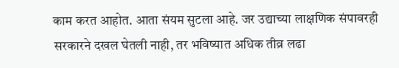काम करत आहोत. आता संयम सुटला आहे. जर उद्याच्या लाक्षणिक संपावरही सरकारने दखल घेतली नाही, तर भविष्यात अधिक तीव्र लढा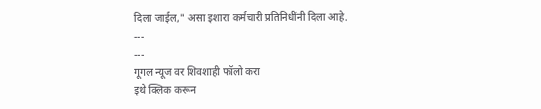दिला जाईल," असा इशारा कर्मचारी प्रतिनिधींनी दिला आहे.
---
---
गूगल न्यूज वर शिवशाही फॉलो करा
इथे क्लिक करून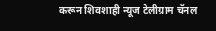करून शिवशाही न्यूज टेलीग्राम चॅनल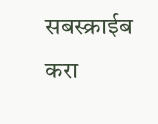सबस्क्राईब करा